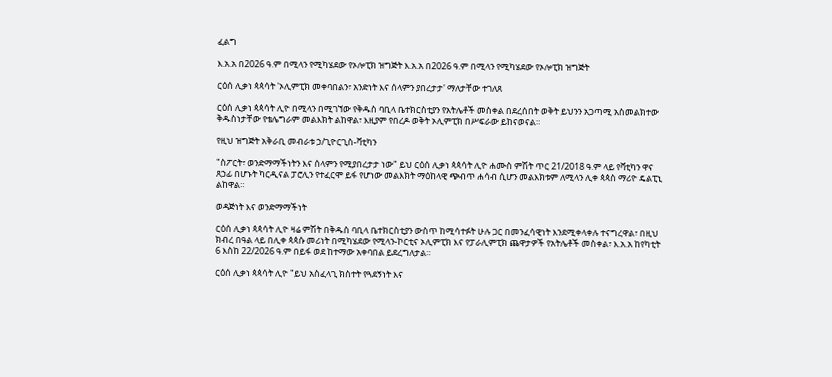ፈልግ

እ.አ.አ በ2026 ዓ.ም በሚላን የሚካሄደው የኦሎፒክ ዝግጅት እ.አ.አ በ2026 ዓ.ም በሚላን የሚካሄደው የኦሎፒክ ዝግጅት

ርዕሰ ሊቃነ ጳጳሳት 'ኦሊምፒክ መቀባበልን፣ አንድነት እና ሰላምን ያበረታታ' ማለታቸው ተገለጸ

ርዕሰ ሊቃነ ጳጳሳት ሊዮ በሚላን በሚገኘው የቅዱስ ባቢላ ቤተክርስቲያን የአትሌቶች መስቀል በደረሰበት ወቅት ይህንን አጋጣሚ አስመልክተው ቅዱስነታቸው የቴሌግራም መልእክት ልከዋል፣ እዚያም የበረዶ ወቅት ኦሊምፒክ በሥፍራው ይከናወናል።

የዚህ ዝግጅት አቅራቢ መብራቱ ኃ/ጊዮርጊስ-ቫቲካን

"ስፖርት፣ ወንድማማችነትን እና ሰላምን የሚያበረታታ ነው" ይህ ርዕሰ ሊቃነ ጳጳሳት ሊዮ ሐሙስ ምሽት ጥር 21/2018 ዓ.ም ላይ የቫቲካን ዋና ጸኃፊ በሆኑት ካርዲናል ፓሮሊን የተፈርሞ ይፋ የሆነው መልእክት ማዕከላዊ ጭብጥ ሐሳብ ሲሆን መልእክቱም ለሚላን ሊቀ ጳጳስ ማሪዮ ዴልፒኒ ልከዋል።

ወዳጅነት እና ወንድማማችነት

ርዕሰ ሊቃነ ጳጳሳት ሊዮ ዛሬ ምሽት በቅዱስ ባቢላ ቤተክርስቲያን ውስጥ ከሚሳተፉት ሁሉ ጋር በመንፈሳዊነት እንደሚቀላቀሉ ተናግረዋል፣ በዚህ ክብረ በዓል ላይ በሊቀ ጳጳሱ መሪነት በሚካሄደው የሚላን-ኮርቲና ኦሊምፒክ እና የፓራሊምፒክ ጨዋታዎች የአትሌቶች መስቀል፣ እ.አ.አ ከየካቲት 6 እስከ 22/2026 ዓ.ም በይፋ ወደ ከተማው አቀባበል ይደረግለታል።

ርዕሰ ሊቃነ ጳጳሳት ሊዮ "ይህ አስፈላጊ ክስተት የጓደኝነት እና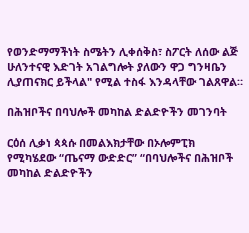የወንድማማችነት ስሜትን ሊቀሰቅስ፣ ስፖርት ለሰው ልጅ ሁለንተናዊ እድገት አገልግሎት ያለውን ዋጋ ግንዛቤን ሊያጠናክር ይችላል" የሚል ተስፋ እንዳላቸው ገልጸዋል።

በሕዝቦችና በባህሎች መካከል ድልድዮችን መገንባት

ርዕሰ ሊቃነ ጳጳሱ በመልእክታቸው በኦሎምፒክ የሚካሄደው “ጤናማ ውድድር” “በባህሎችና በሕዝቦች መካከል ድልድዮችን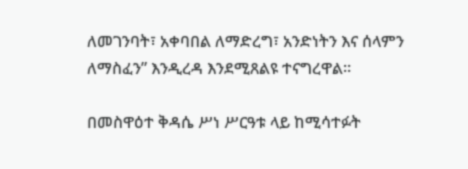ለመገንባት፣ አቀባበል ለማድረግ፣ አንድነትን እና ሰላምን ለማስፈን” እንዲረዳ እንደሚጸልዩ ተናግረዋል።

በመስዋዕተ ቅዳሴ ሥነ ሥርዓቱ ላይ ከሚሳተፉት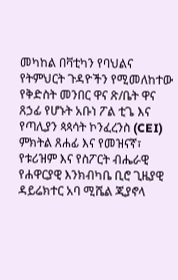መካከል በቫቲካን የባህልና የትምህርት ጉዳዮችን የሚመለከተው የቅድስት መንበር ዋና ጽ/ቤት ዋና ጸኃፊ የሆኑት አቡነ ፖል ቲጌ እና የጣሊያን ጳጳሳት ኮንፈረንስ (CEI) ምክትል ጸሐፊ እና የመዝናኛ፣ የቱሪዝም እና የስፖርት ብሔራዊ የሐዋርያዊ እንክብካቤ ቢሮ ጊዜያዊ ዳይሬክተር አባ ሚሼል ጂያኖላ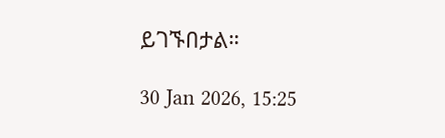ይገኙበታል።

30 Jan 2026, 15:25